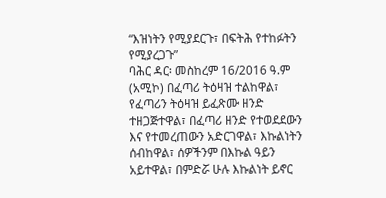“እዝነትን የሚያደርጉ፣ በፍትሕ የተከፉትን የሚያረጋጉ”
ባሕር ዳር፡ መስከረም 16/2016 ዓ.ም (አሚኮ) በፈጣሪ ትዕዛዝ ተልከዋል፣ የፈጣሪን ትዕዛዝ ይፈጽሙ ዘንድ ተዘጋጅተዋል፣ በፈጣሪ ዘንድ የተወደደውን እና የተመረጠውን አድርገዋል፣ እኩልነትን ሰብከዋል፣ ሰዎችንም በእኩል ዓይን አይተዋል፣ በምድሯ ሁሉ እኩልነት ይኖር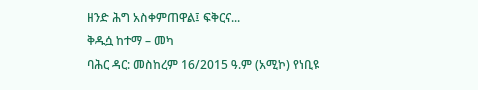ዘንድ ሕግ አስቀምጠዋል፤ ፍቅርና...
ቅዱሷ ከተማ – መካ
ባሕር ዳር: መስከረም 16/2015 ዓ.ም (አሚኮ) የነቢዩ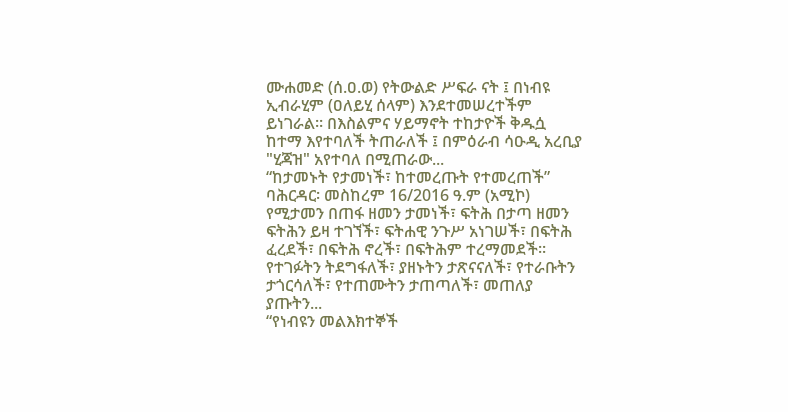ሙሐመድ (ሰ.ዐ.ወ) የትውልድ ሥፍራ ናት ፤ በነብዩ ኢብራሂም (ዐለይሂ ሰላም) እንደተመሠረተችም ይነገራል። በእስልምና ሃይማኖት ተከታዮች ቅዱሷ ከተማ እየተባለች ትጠራለች ፤ በምዕራብ ሳዑዲ አረቢያ "ሂጃዝ" አየተባለ በሚጠራው...
“ከታመኑት የታመነች፣ ከተመረጡት የተመረጠች”
ባሕርዳር፡ መስከረም 16/2016 ዓ.ም (አሚኮ) የሚታመን በጠፋ ዘመን ታመነች፣ ፍትሕ በታጣ ዘመን ፍትሕን ይዛ ተገኘች፣ ፍትሐዊ ንጉሥ አነገሠች፣ በፍትሕ ፈረደች፣ በፍትሕ ኖረች፣ በፍትሕም ተረማመደች፡፡ የተገፉትን ትደግፋለች፣ ያዘኑትን ታጽናናለች፣ የተራቡትን ታጎርሳለች፣ የተጠሙትን ታጠጣለች፣ መጠለያ ያጡትን...
“የነብዩን መልእክተኞች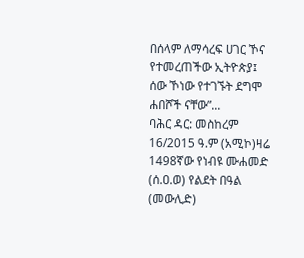በሰላም ለማሳረፍ ሀገር ኾና የተመረጠችው ኢትዮጵያ፤ ሰው ኾነው የተገኙት ደግሞ ሐበሾች ናቸው”...
ባሕር ዳር: መስከረም 16/2015 ዓ.ም (አሚኮ)ዛሬ 1498ኛው የነብዩ ሙሐመድ (ሰ.ዐ.ወ) የልደት በዓል (መውሊድ)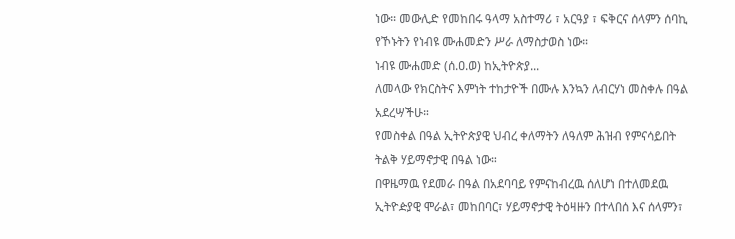ነው። መውሊድ የመከበሩ ዓላማ አስተማሪ ፣ አርዓያ ፣ ፍቅርና ሰላምን ሰባኪ የኾኑትን የነብዩ ሙሐመድን ሥራ ለማስታወስ ነው።
ነብዩ ሙሐመድ (ሰ.ዐ.ወ) ከኢትዮጵያ...
ለመላው የክርስትና እምነት ተከታዮች በሙሉ እንኳን ለብርሃነ መስቀሉ በዓል አደረሣችሁ።
የመስቀል በዓል ኢትዮጵያዊ ህብረ ቀለማትን ለዓለም ሕዝብ የምናሳይበት ትልቅ ሃይማኖታዊ በዓል ነው።
በዋዜማዉ የደመራ በዓል በአደባባይ የምናከብረዉ ሰለሆነ በተለመደዉ ኢትዮዽያዊ ሞራል፣ መከበባር፣ ሃይማኖታዊ ትዕዛዙን በተላበሰ እና ሰላምን፣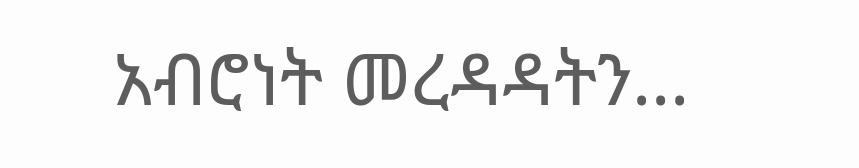አብሮነት መረዳዳትን...